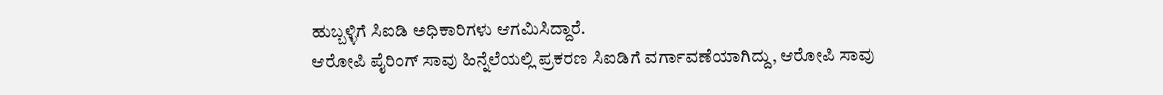ಹುಬ್ಬಳ್ಳಿಗೆ ಸಿಐಡಿ ಅಧಿಕಾರಿಗಳು ಆಗಮಿಸಿದ್ದಾರೆ.
ಆರೋಪಿ ಪೈರಿಂಗ್ ಸಾವು ಹಿನ್ನೆಲೆಯಲ್ಲಿ ಪ್ರಕರಣ ಸಿಐಡಿಗೆ ವರ್ಗಾವಣೆಯಾಗಿದ್ದು, ಆರೋಪಿ ಸಾವು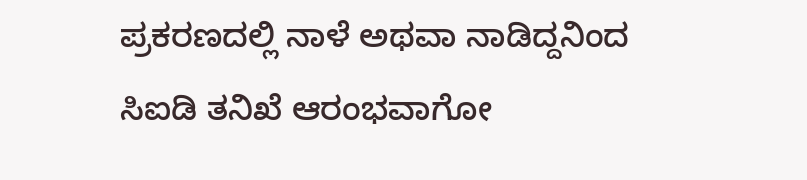ಪ್ರಕರಣದಲ್ಲಿ ನಾಳೆ ಅಥವಾ ನಾಡಿದ್ದನಿಂದ ಸಿಐಡಿ ತನಿಖೆ ಆರಂಭವಾಗೋ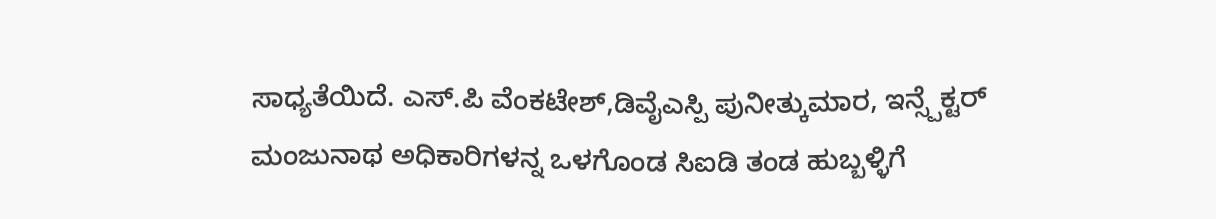ಸಾಧ್ಯತೆಯಿದೆ. ಎಸ್.ಪಿ ವೆಂಕಟೇಶ್,ಡಿವೈಎಸ್ಪಿ ಪುನೀತ್ಕುಮಾರ, ಇನ್ಸ್ಪೆಕ್ಟರ್ ಮಂಜುನಾಥ ಅಧಿಕಾರಿಗಳನ್ನ ಒಳಗೊಂಡ ಸಿಐಡಿ ತಂಡ ಹುಬ್ಬಳ್ಳಿಗೆ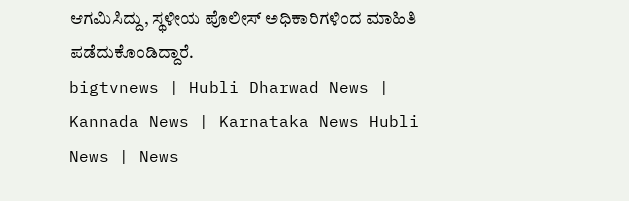ಆಗಮಿಸಿದ್ದು, ಸ್ಥಳೀಯ ಪೊಲೀಸ್ ಅಧಿಕಾರಿಗಳಿಂದ ಮಾಹಿತಿ ಪಡೆದುಕೊಂಡಿದ್ದಾರೆ.
bigtvnews | Hubli Dharwad News | Kannada News | Karnataka News Hubli News | News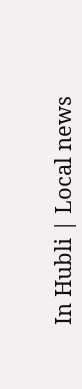In Hubli | Local news